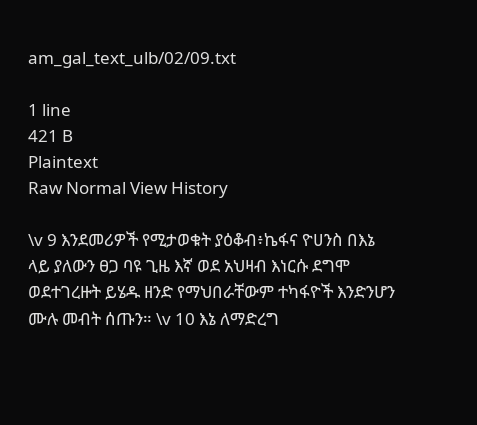am_gal_text_ulb/02/09.txt

1 line
421 B
Plaintext
Raw Normal View History

\v 9 እንደመሪዎች የሚታወቁት ያዕቆብ፥ኬፋና ዮሀንስ በእኔ ላይ ያለውን ፀጋ ባዩ ጊዜ እኛ ወደ አህዛብ እነርሱ ደግሞ ወደተገረዙት ይሄዱ ዘንድ የማህበራቸውም ተካፋዮች እንድንሆን ሙሉ መብት ሰጡን። \v 10 እኔ ለማድረግ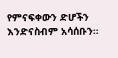የምናፍቀውን ድሆችን እንድናስብም አሳሰቡን።